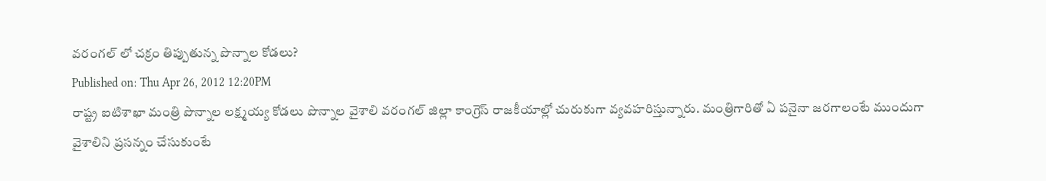వరంగల్ లో చక్రం తిప్పుతున్న పొన్నాల కోడలు?
Published on: Thu Apr 26, 2012 12:20PM
రాష్ట్ర ఐటిశాఖా మంత్రి పొన్నాల లక్ష్మయ్య కోడలు పొన్నాల వైశాలి వరంగల్ జిల్లా కాంగ్రెస్ రాజకీయాల్లో చురుకుగా వ్యవహరిస్తున్నారు. మంత్రిగారితో ఏ పనైనా జరగాలంటే ముందుగా వైశాలిని ప్రసన్నం చేసుకుంటే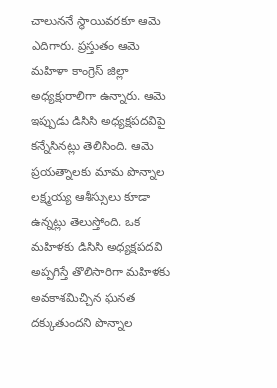చాలుననే స్థాయివరకూ ఆమె ఎదిగారు. ప్రస్తుతం ఆమె మహిళా కాంగ్రెస్ జిల్లా అధ్యక్షురాలిగా ఉన్నారు. ఆమె ఇప్పుడు డిసిసి అధ్యక్షపదవిపై కన్నేసినట్లు తెలిసింది. ఆమె ప్రయత్నాలకు మామ పొన్నాల లక్ష్మయ్య ఆశీస్సులు కూడా ఉన్నట్లు తెలుస్తోంది. ఒక మహిళకు డిసిసి అధ్యక్షపదవి అప్పగిస్తే తొలిసారిగా మహిళకు అవకాశమిచ్చిన ఘనత దక్కుతుందని పొన్నాల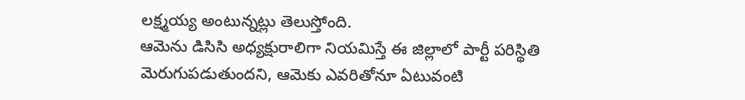లక్ష్మయ్య అంటున్నట్లు తెలుస్తోంది.
ఆమెను డిసిసి అధ్యక్షురాలిగా నియమిస్తే ఈ జిల్లాలో పార్టీ పరిస్థితి మెరుగుపడుతుందని, ఆమెకు ఎవరితోనూ ఏటువంటి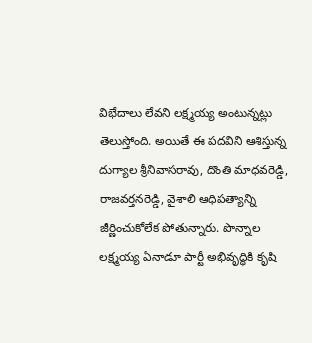విభేదాలు లేవని లక్ష్మయ్య అంటున్నట్లు తెలుస్తోంది. అయితే ఈ పదవిని ఆశిస్తున్న దుగ్యాల శ్రీనివాసరావు, దొంతి మాధవరెడ్డి, రాజవర్తనరెడ్డి, వైశాలి ఆధిపత్యాన్ని జీర్ణించుకోలేక పోతున్నారు. పొన్నాల లక్ష్మయ్య ఏనాడూ పార్టీ అభివృద్ధికి కృషి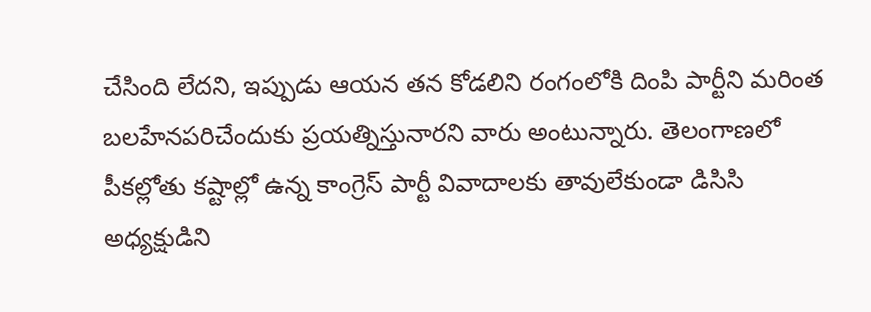చేసింది లేదని, ఇప్పుడు ఆయన తన కోడలిని రంగంలోకి దింపి పార్టీని మరింత బలహేనపరిచేందుకు ప్రయత్నిస్తునారని వారు అంటున్నారు. తెలంగాణలో పీకల్లోతు కష్టాల్లో ఉన్న కాంగ్రెస్ పార్టీ వివాదాలకు తావులేకుండా డిసిసి అధ్యక్షుడిని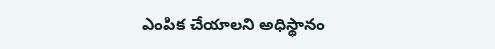ఎంపిక చేయాలని అధిస్థానం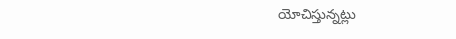యోచిస్తున్నట్లు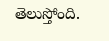తెలుస్తోంది.